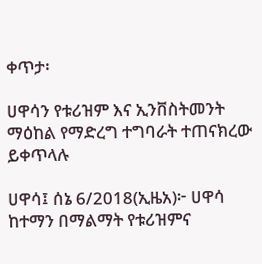ቀጥታ፡

ሀዋሳን የቱሪዝም እና ኢንቨስትመንት ማዕከል የማድረግ ተግባራት ተጠናክረው ይቀጥላሉ

ሀዋሳ፤ ሰኔ 6/2018(ኢዜአ)፦ ሀዋሳ ከተማን በማልማት የቱሪዝምና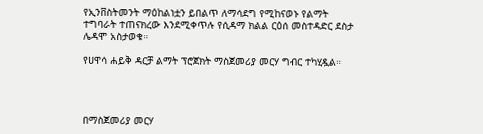የኢንቨስትመንት ማዕከልነቷን ይበልጥ ለማሳደግ የሚከናወኑ የልማት ተግባራት ተጠናክረው እንደሚቀጥሉ የሲዳማ ክልል ርዕሰ መስተዳድር ደስታ ሌዳሞ አስታወቁ።

የሀዋሳ ሐይቅ ዳርቻ ልማት ፕሮጀክት ማስጀመሪያ መርሃ ግብር ተካሂዷል።




በማስጀመሪያ መርሃ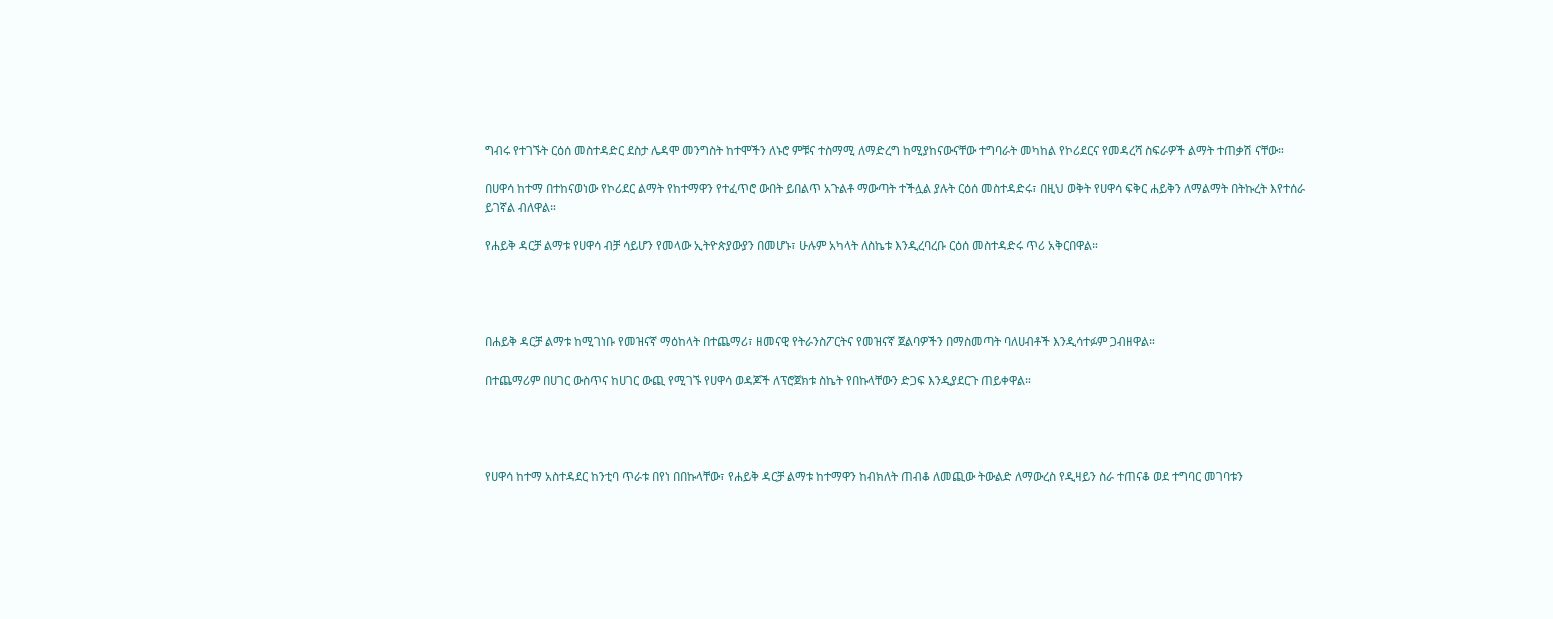ግብሩ የተገኙት ርዕሰ መስተዳድር ደስታ ሌዳሞ መንግስት ከተሞችን ለኑሮ ምቹና ተስማሚ ለማድረግ ከሚያከናውናቸው ተግባራት መካከል የኮሪደርና የመዳረሻ ስፍራዎች ልማት ተጠቃሽ ናቸው።

በሀዋሳ ከተማ በተከናወነው የኮሪደር ልማት የከተማዋን የተፈጥሮ ውበት ይበልጥ አጉልቶ ማውጣት ተችሏል ያሉት ርዕሰ መስተዳድሩ፣ በዚህ ወቅት የሀዋሳ ፍቅር ሐይቅን ለማልማት በትኩረት እየተሰራ ይገኛል ብለዋል።

የሐይቅ ዳርቻ ልማቱ የሀዋሳ ብቻ ሳይሆን የመላው ኢትዮጵያውያን በመሆኑ፣ ሁሉም አካላት ለስኬቱ እንዲረባረቡ ርዕሰ መስተዳድሩ ጥሪ አቅርበዋል።




በሐይቅ ዳርቻ ልማቱ ከሚገነቡ የመዝናኛ ማዕከላት በተጨማሪ፣ ዘመናዊ የትራንስፖርትና የመዝናኛ ጀልባዎችን በማስመጣት ባለሀብቶች እንዲሳተፉም ጋብዘዋል።

በተጨማሪም በሀገር ውስጥና ከሀገር ውጪ የሚገኙ የሀዋሳ ወዳጆች ለፕሮጀክቱ ስኬት የበኩላቸውን ድጋፍ እንዲያደርጉ ጠይቀዋል።




የሀዋሳ ከተማ አስተዳደር ከንቲባ ጥራቱ በየነ በበኩላቸው፣ የሐይቅ ዳርቻ ልማቱ ከተማዋን ከብክለት ጠብቆ ለመጪው ትውልድ ለማውረስ የዲዛይን ስራ ተጠናቆ ወደ ተግባር መገባቱን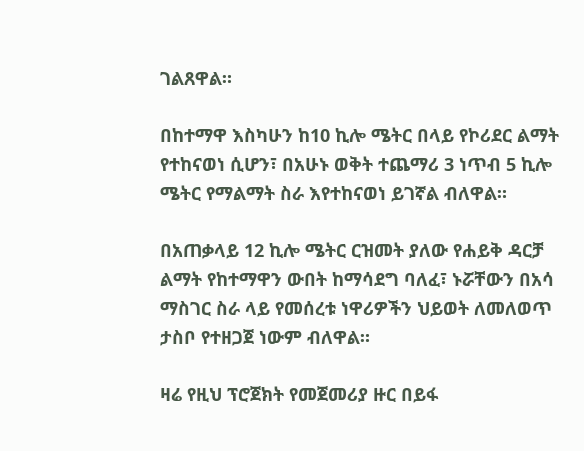ገልጸዋል።

በከተማዋ እስካሁን ከ10 ኪሎ ሜትር በላይ የኮሪደር ልማት የተከናወነ ሲሆን፣ በአሁኑ ወቅት ተጨማሪ 3 ነጥብ 5 ኪሎ ሜትር የማልማት ስራ እየተከናወነ ይገኛል ብለዋል።

በአጠቃላይ 12 ኪሎ ሜትር ርዝመት ያለው የሐይቅ ዳርቻ ልማት የከተማዋን ውበት ከማሳደግ ባለፈ፣ ኑሯቸውን በአሳ ማስገር ስራ ላይ የመሰረቱ ነዋሪዎችን ህይወት ለመለወጥ ታስቦ የተዘጋጀ ነውም ብለዋል።

ዛሬ የዚህ ፕሮጀክት የመጀመሪያ ዙር በይፋ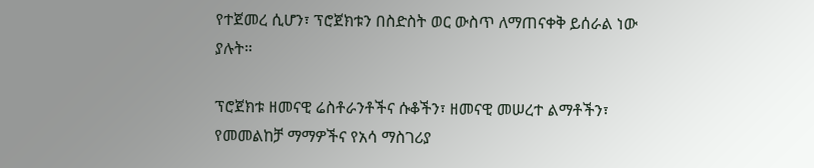የተጀመረ ሲሆን፣ ፕሮጀክቱን በስድስት ወር ውስጥ ለማጠናቀቅ ይሰራል ነው ያሉት።

ፕሮጀክቱ ዘመናዊ ሬስቶራንቶችና ሱቆችን፣ ዘመናዊ መሠረተ ልማቶችን፣ የመመልከቻ ማማዎችና የአሳ ማስገሪያ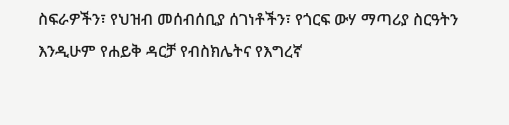ስፍራዎችን፣ የህዝብ መሰብሰቢያ ሰገነቶችን፣ የጎርፍ ውሃ ማጣሪያ ስርዓትን እንዲሁም የሐይቅ ዳርቻ የብስክሌትና የእግረኛ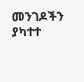መንገዶችን ያካተተ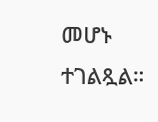መሆኑ ተገልጿል።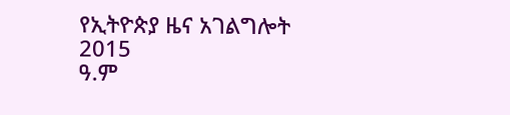የኢትዮጵያ ዜና አገልግሎት
2015
ዓ.ም